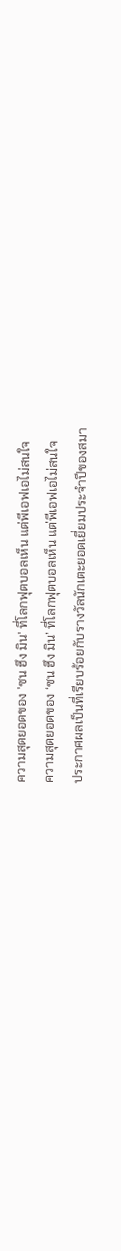ความสุดยอดของ 'ซน ฮึง มิน' ที่โลกฟุตบอลเห็น แต่พีเอฟเอไม่สนใจ
ความสุดยอดของ ‘ซน ฮึง มิน’ ที่โลกฟุตบอลเห็น แต่พีเอฟเอไม่สนใจ
ประกาศผลเป็นที่เรียบร้อยกับรางวัลนักเตะยอดเยี่ยมประจำปีของสมา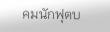คมนักฟุตบ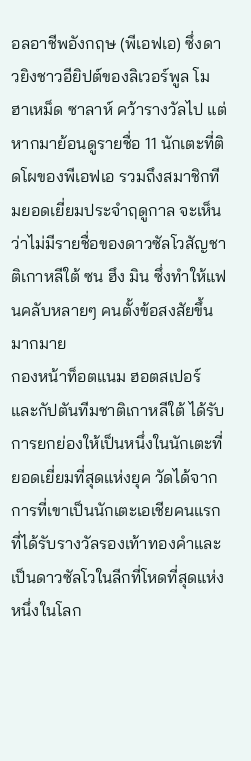อลอาชีพอังกฤษ (พีเอฟเอ) ซึ่งดาวยิงชาวอียิปต์ของลิเวอร์พูล โมฮาเหม็ด ซาลาห์ คว้ารางวัลไป แต่หากมาย้อนดูรายชื่อ 11 นักเตะที่ติดโผของพีเอฟเอ รวมถึงสมาชิกทีมยอดเยี่ยมประจำฤดูกาล จะเห็นว่าไม่มีรายชื่อของดาวซัลโวสัญชาติเกาหลีใต้ ซน ฮึง มิน ซึ่งทำให้แฟนคลับหลายๆ คนตั้งข้อสงสัยขึ้นมากมาย
กองหน้าท็อตแนม ฮอตสเปอร์ และกัปตันทีมชาติเกาหลีใต้ ได้รับการยกย่องให้เป็นหนึ่งในนักเตะที่ยอดเยี่ยมที่สุดแห่งยุค วัดได้จากการที่เขาเป็นนักเตะเอเชียคนแรกที่ได้รับรางวัลรองเท้าทองคำและเป็นดาวซัลโวในลีกที่โหดที่สุดแห่งหนึ่งในโลก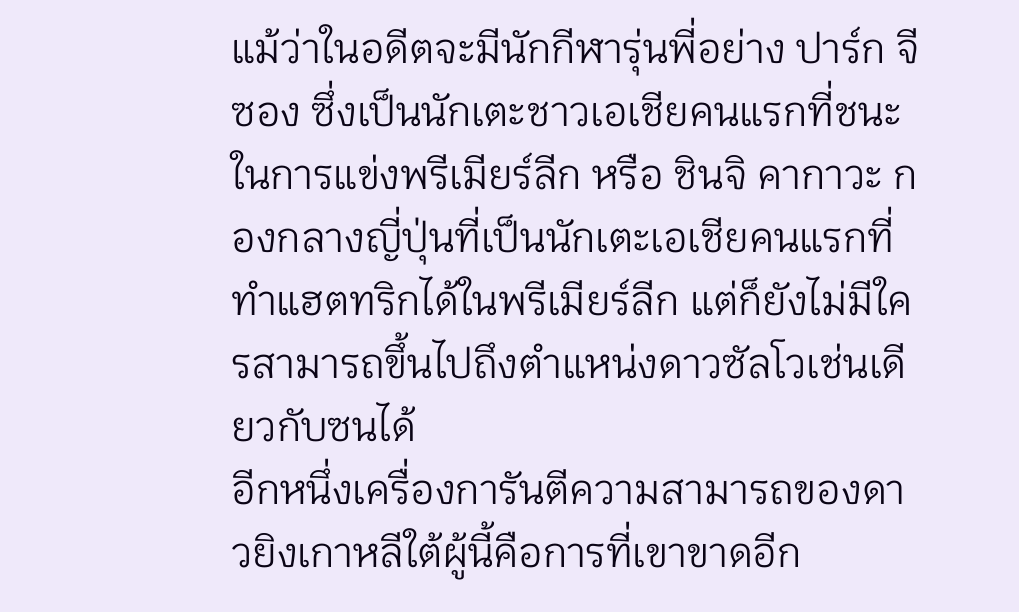แม้ว่าในอดีตจะมีนักกีฬารุ่นพี่อย่าง ปาร์ก จี ซอง ซึ่งเป็นนักเตะชาวเอเชียคนแรกที่ชนะในการแข่งพรีเมียร์ลีก หรือ ชินจิ คากาวะ กองกลางญี่ปุ่นที่เป็นนักเตะเอเชียคนแรกที่ทำแฮตทริกได้ในพรีเมียร์ลีก แต่ก็ยังไม่มีใครสามารถขึ้นไปถึงตำแหน่งดาวซัลโวเช่นเดียวกับซนได้
อีกหนึ่งเครื่องการันตีความสามารถของดาวยิงเกาหลีใต้ผู้นี้คือการที่เขาขาดอีก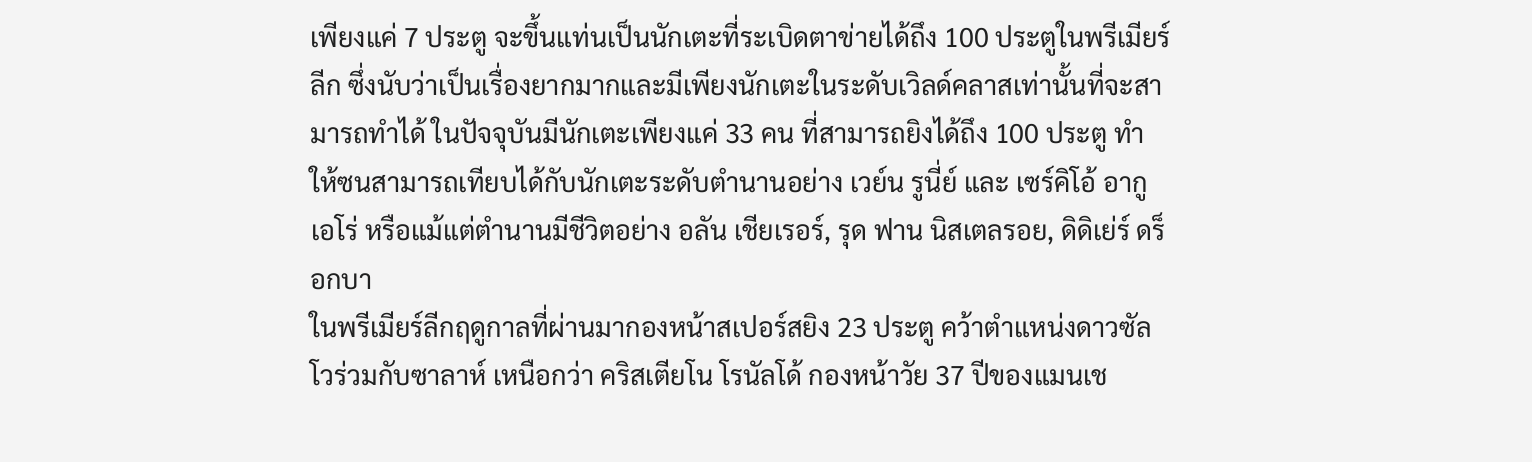เพียงแค่ 7 ประตู จะขึ้นแท่นเป็นนักเตะที่ระเบิดตาข่ายได้ถึง 100 ประตูในพรีเมียร์ลีก ซึ่งนับว่าเป็นเรื่องยากมากและมีเพียงนักเตะในระดับเวิลด์คลาสเท่านั้นที่จะสามารถทำได้ ในปัจจุบันมีนักเตะเพียงแค่ 33 คน ที่สามารถยิงได้ถึง 100 ประตู ทำให้ซนสามารถเทียบได้กับนักเตะระดับตำนานอย่าง เวย์น รูนี่ย์ และ เซร์คิโอ้ อากูเอโร่ หรือแม้แต่ตำนานมีชีวิตอย่าง อลัน เชียเรอร์, รุด ฟาน นิสเตลรอย, ดิดิเย่ร์ ดร็อกบา
ในพรีเมียร์ลีกฤดูกาลที่ผ่านมากองหน้าสเปอร์สยิง 23 ประตู คว้าตำแหน่งดาวซัลโวร่วมกับซาลาห์ เหนือกว่า คริสเตียโน โรนัลโด้ กองหน้าวัย 37 ปีของแมนเช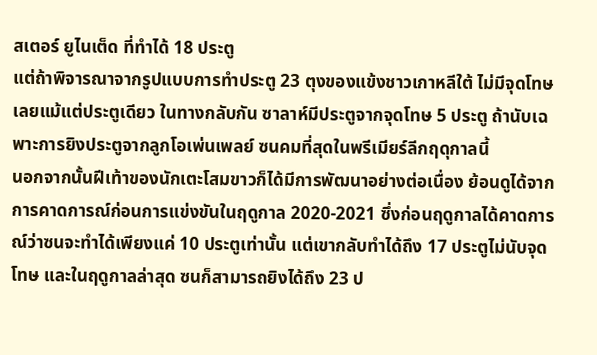สเตอร์ ยูไนเต็ด ที่ทำได้ 18 ประตู
แต่ถ้าพิจารณาจากรูปแบบการทำประตู 23 ตุงของแข้งชาวเกาหลีใต้ ไม่มีจุดโทษเลยแม้แต่ประตูเดียว ในทางกลับกัน ซาลาห์มีประตูจากจุดโทษ 5 ประตู ถ้านับเฉพาะการยิงประตูจากลูกโอเพ่นเพลย์ ซนคมที่สุดในพรีเมียร์ลีกฤดุกาลนี้
นอกจากนั้นฝีเท้าของนักเตะโสมขาวก็ได้มีการพัฒนาอย่างต่อเนื่อง ย้อนดูได้จากการคาดการณ์ก่อนการแข่งขันในฤดูกาล 2020-2021 ซึ่งก่อนฤดูกาลได้คาดการณ์ว่าซนจะทำได้เพียงแค่ 10 ประตูเท่านั้น แต่เขากลับทำได้ถึง 17 ประตูไม่นับจุดโทษ และในฤดูกาลล่าสุด ซนก็สามารถยิงได้ถึง 23 ป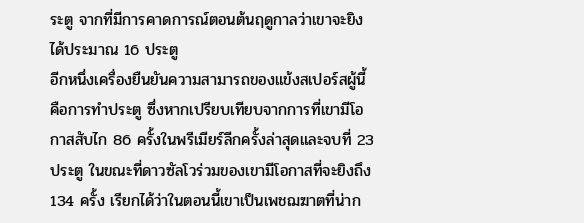ระตู จากที่มีการคาดการณ์ตอนต้นฤดูกาลว่าเขาจะยิงได้ประมาณ 16 ประตู
อีกหนึ่งเครื่องยืนยันความสามารถของแข้งสเปอร์สผู้นี้คือการทำประตู ซึ่งหากเปรียบเทียบจากการที่เขามีโอกาสสับไก 86 ครั้งในพรีเมียร์ลีกครั้งล่าสุดและจบที่ 23 ประตู ในขณะที่ดาวซัลโวร่วมของเขามีโอกาสที่จะยิงถึง 134 ครั้ง เรียกได้ว่าในตอนนี้เขาเป็นเพชฌฆาตที่น่าก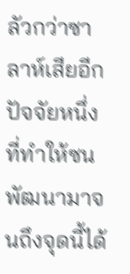ลัวกว่าซาลาห์เสียอีก
ปัจจัยหนึ่งที่ทำให้ซนพัฒนามาจนถึงจุดนี้ได้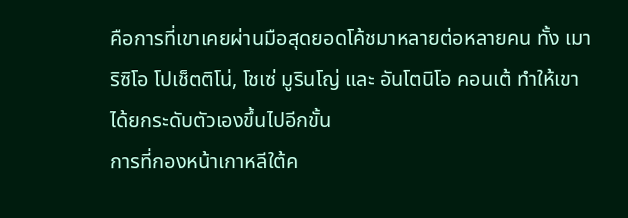คือการที่เขาเคยผ่านมือสุดยอดโค้ชมาหลายต่อหลายคน ทั้ง เมาริซิโอ โปเช็ตติโน่, โชเซ่ มูรินโญ่ และ อันโตนิโอ คอนเต้ ทำให้เขาได้ยกระดับตัวเองขึ้นไปอีกขั้น
การที่กองหน้าเกาหลีใต้ค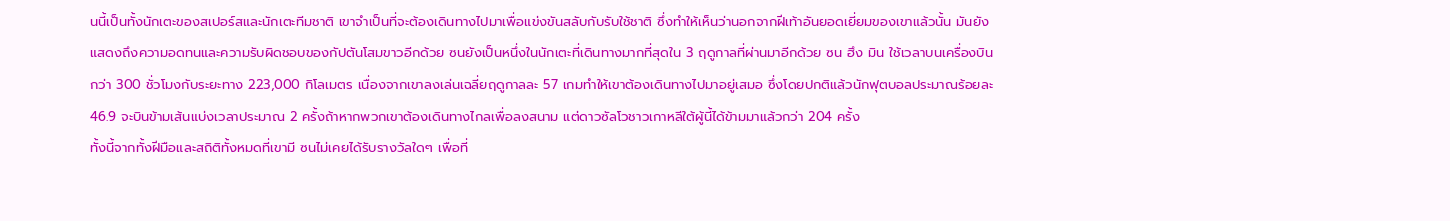นนี้เป็นทั้งนักเตะของสเปอร์สและนักเตะทีมชาติ เขาจำเป็นที่จะต้องเดินทางไปมาเพื่อแข่งขันสลับกับรับใช้ชาติ ซึ่งทำให้เห็นว่านอกจากฝีเท้าอันยอดเยี่ยมของเขาแล้วนั้น มันยังแสดงถึงความอดทนและความรับผิดชอบของกัปตันโสมขาวอีกด้วย ซนยังเป็นหนึ่งในนักเตะที่เดินทางมากที่สุดใน 3 ฤดูกาลที่ผ่านมาอีกด้วย ซน ฮึง มิน ใช้เวลาบนเครื่องบินกว่า 300 ชั่วโมงกับระยะทาง 223,000 กิโลเมตร เนื่องจากเขาลงเล่นเฉลี่ยฤดูกาลละ 57 เกมทำให้เขาต้องเดินทางไปมาอยู่เสมอ ซึ่งโดยปกติแล้วนักฟุตบอลประมาณร้อยละ 46.9 จะบินข้ามเส้นแบ่งเวลาประมาณ 2 ครั้งถ้าหากพวกเขาต้องเดินทางไกลเพื่อลงสนาม แต่ดาวซัลโวชาวเกาหลีใต้ผู้นี้ได้ข้ามมาแล้วกว่า 204 ครั้ง
ทั้งนี้จากทั้งฝีมือและสถิติทั้งหมดที่เขามี ซนไม่เคยได้รับรางวัลใดๆ เพื่อที่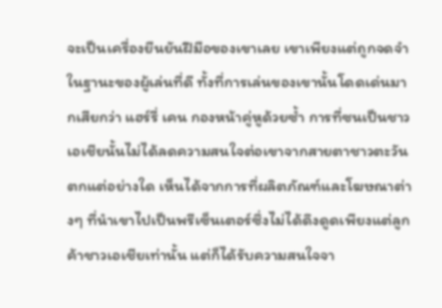จะเป็นเครื่องยืนยันฝีมือของเขาเลย เขาเพียงแต่ถูกจดจำในฐานะของผู้เล่นที่ดี ทั้งที่การเล่นของเขานั้นโดดเด่นมากเสียกว่า แฮร์รี่ เคน กองหน้าคู่หูด้วยซ้ำ การที่ซนเป็นชาวเอเชียนั้นไม่ได้ลดความสนใจต่อเขาจากสายตาชาวตะวันตกแต่อย่างใด เห็นได้จากการที่ผลิตภัณฑ์และโฆษณาต่างๆ ที่นำเขาไปเป็นพรีเซ็นเตอร์ซึ่งไม่ได้ดึงดูดเพียงแต่ลูกค้าชาวเอเชียเท่านั้น แต่ก็ได้รับความสนใจจา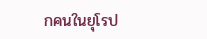กคนในยุโรป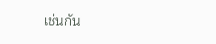เช่นกัน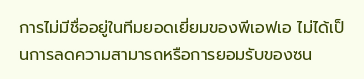การไม่มีชื่ออยู่ในทีมยอดเยี่ยมของพีเอฟเอ ไม่ได้เป็นการลดความสามารถหรือการยอมรับของซน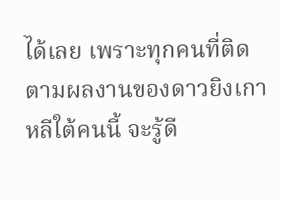ได้เลย เพราะทุกคนที่ติดตามผลงานของดาวยิงเกาหลีใต้คนนี้ จะรู้ดี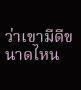ว่าเขามีดีขนาดไหน